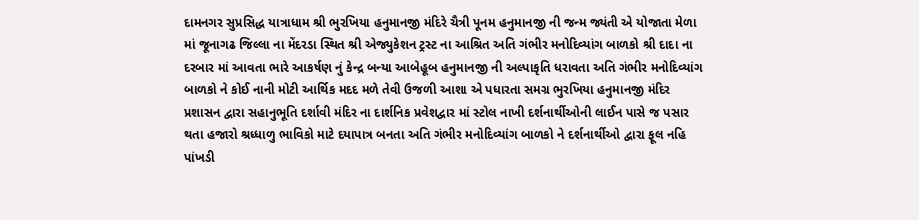દામનગર સુપ્રસિદ્ધ યાત્રાધામ શ્રી ભુરખિયા હનુમાનજી મંદિરે ચૈત્રી પૂનમ હનુમાનજી ની જન્મ જ્યંતી એ યોજાતા મેળા માં જૂનાગઢ જિલ્લા ના મેંદરડા સ્થિત શ્રી એજ્યુકેશન ટ્રસ્ટ ના આશ્રિત અતિ ગંભીર મનોદિવ્યાંગ બાળકો શ્રી દાદા ના દરબાર માં આવતા ભારે આકર્ષણ નું કેન્દ્ર બન્યા આબેહૂબ હનુમાનજી ની અલ્પાકૃતિ ધરાવતા અતિ ગંભીર મનોદિવ્યાંગ બાળકો ને કોઈ નાની મોટી આર્થિક મદદ મળે તેવી ઉજળી આશા એ પધારતા સમગ્ર ભુરખિયા હનુમાનજી મંદિર પ્રશાસન દ્વારા સહાનુભૂતિ દર્શાવી મંદિર ના દાર્શનિક પ્રવેશદ્વાર માં સ્ટોલ નાખી દર્શનાર્થીઓની લાઈન પાસે જ પસાર થતા હજારો શ્રધ્ધાળુ ભાવિકો માટે દયાપાત્ર બનતા અતિ ગંભીર મનોદિવ્યાંગ બાળકો ને દર્શનાર્થીઓ દ્વારા ફૂલ નહિ પાંખડી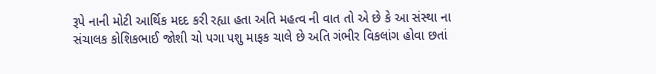રૂપે નાની મોટી આર્થિક મદદ કરી રહ્યા હતા અતિ મહત્વ ની વાત તો એ છે કે આ સંસ્થા ના સંચાલક કોશિકભાઈ જોશી ચો પગા પશુ માફક ચાલે છે અતિ ગંભીર વિકલાંગ હોવા છતાં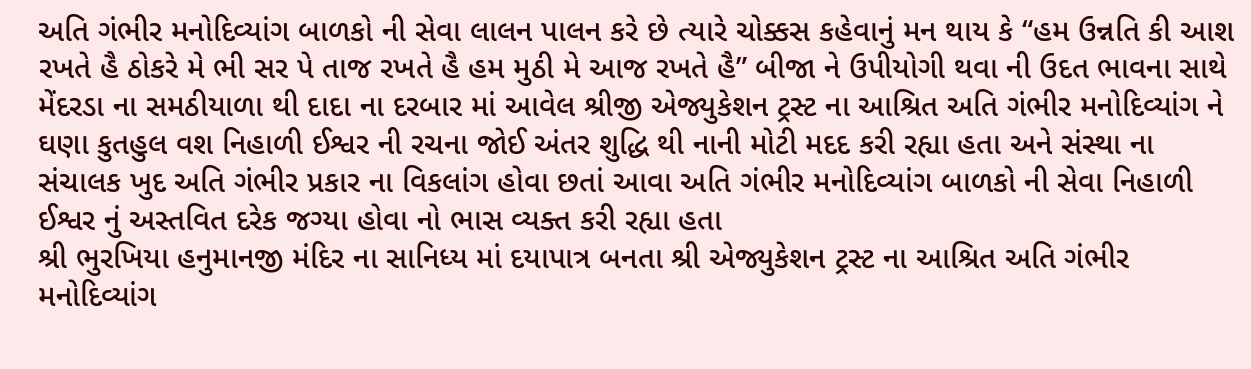અતિ ગંભીર મનોદિવ્યાંગ બાળકો ની સેવા લાલન પાલન કરે છે ત્યારે ચોક્કસ કહેવાનું મન થાય કે “હમ ઉન્નતિ કી આશ રખતે હૈ ઠોકરે મે ભી સર પે તાજ રખતે હૈ હમ મુઠી મે આજ રખતે હૈ” બીજા ને ઉપીયોગી થવા ની ઉદત ભાવના સાથે મેંદરડા ના સમઠીયાળા થી દાદા ના દરબાર માં આવેલ શ્રીજી એજ્યુકેશન ટ્રસ્ટ ના આશ્રિત અતિ ગંભીર મનોદિવ્યાંગ ને ઘણા કુતહુલ વશ નિહાળી ઈશ્વર ની રચના જોઈ અંતર શુદ્ધિ થી નાની મોટી મદદ કરી રહ્યા હતા અને સંસ્થા ના સંચાલક ખુદ અતિ ગંભીર પ્રકાર ના વિકલાંગ હોવા છતાં આવા અતિ ગંભીર મનોદિવ્યાંગ બાળકો ની સેવા નિહાળી ઈશ્વર નું અસ્તવિત દરેક જગ્યા હોવા નો ભાસ વ્યક્ત કરી રહ્યા હતા
શ્રી ભુરખિયા હનુમાનજી મંદિર ના સાનિધ્ય માં દયાપાત્ર બનતા શ્રી એજ્યુકેશન ટ્રસ્ટ ના આશ્રિત અતિ ગંભીર મનોદિવ્યાંગ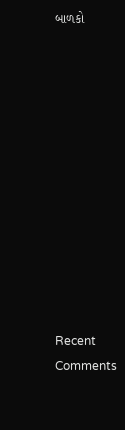બાળકો












Recent Comments